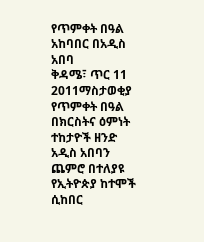የጥምቀት በዓል አከባበር በአዲስ አበባ
ቅዳሜ፣ ጥር 11 2011ማስታወቂያ
የጥምቀት በዓል በክርስትና ዕምነት ተከታዮች ዘንድ አዲስ አበባን ጨምሮ በተለያዩ የኢትዮጵያ ከተሞች ሲከበር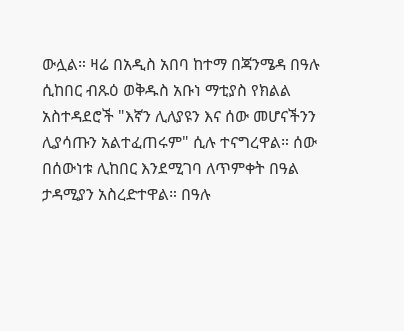ውሏል። ዛሬ በአዲስ አበባ ከተማ በጃንሜዳ በዓሉ ሲከበር ብጹዕ ወቅዱስ አቡነ ማቲያስ የክልል አስተዳደሮች "እኛን ሊለያዩን እና ሰው መሆናችንን ሊያሳጡን አልተፈጠሩም" ሲሉ ተናግረዋል። ሰው በሰውነቱ ሊከበር እንደሚገባ ለጥምቀት በዓል ታዳሚያን አስረድተዋል። በዓሉ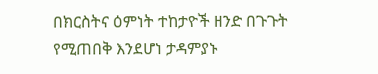በክርስትና ዕምነት ተከታዮች ዘንድ በጉጉት የሚጠበቅ እንደሆነ ታዳምያኑ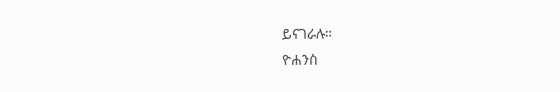ይናገራሉ።
ዮሐንስ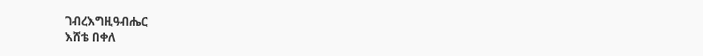ገብረእግዚዓብሔር
እሸቴ በቀለ